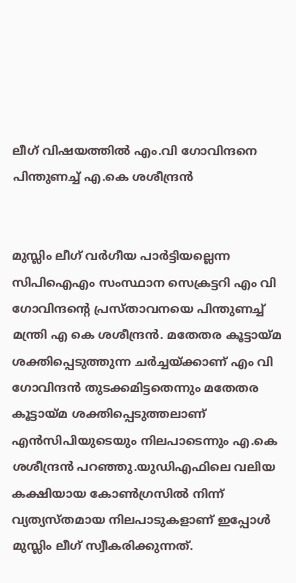ലീഗ് വിഷയത്തില്‍ എം.വി ഗോവിന്ദനെ പിന്തുണച്ച് എ.കെ ശശീന്ദ്രന്‍


മുസ്ലിം ലീഗ് വര്‍ഗീയ പാര്‍ട്ടിയല്ലെന്ന സിപിഐഎം സംസ്ഥാന സെക്രട്ടറി എം വി ഗോവിന്ദന്റെ പ്രസ്താവനയെ പിന്തുണച്ച് മന്ത്രി എ കെ ശശീന്ദ്രന്‍. മതേതര കൂട്ടായ്മ ശക്തിപ്പെടുത്തുന്ന ചര്‍ച്ചയ്ക്കാണ് എം വി ഗോവിന്ദന്‍ തുടക്കമിട്ടതെന്നും മതേതര കൂട്ടായ്മ ശക്തിപ്പെടുത്തലാണ് എന്‍സിപിയുടെയും നിലപാടെന്നും എ.കെ ശശീന്ദ്രന്‍ പറഞ്ഞു.യുഡിഎഫിലെ വലിയ കക്ഷിയായ കോണ്‍ഗ്രസില്‍ നിന്ന് വ്യത്യസ്തമായ നിലപാടുകളാണ് ഇപ്പോള്‍ മുസ്ലിം ലീഗ് സ്വീകരിക്കുന്നത്.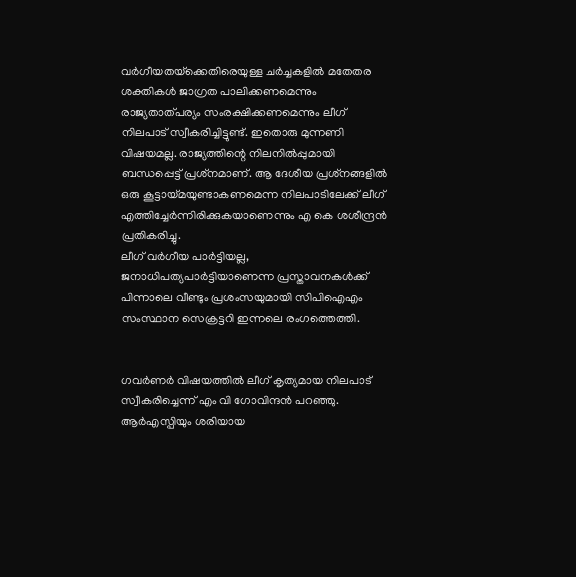വര്‍ഗീയതയ്‌ക്കെതിരെയുള്ള ചര്‍ച്ചകളില്‍ മതേതര ശക്തികള്‍ ജാഗ്രത പാലിക്കണമെന്നും രാജ്യതാത്പര്യം സംരക്ഷിക്കണമെന്നും ലീഗ് നിലപാട് സ്വീകരിച്ചിട്ടുണ്ട്. ഇതൊരു മുന്നണി വിഷയമല്ല. രാജ്യത്തിന്റെ നിലനില്‍പ്പുമായി ബന്ധപ്പെട്ട് പ്രശ്‌നമാണ്. ആ ദേശീയ പ്രശ്‌നങ്ങളില്‍ ഒരു കൂട്ടായ്മയുണ്ടാകണമെന്ന നിലപാടിലേക്ക് ലീഗ് എത്തിച്ചേര്‍ന്നിരിക്കുകയാണെന്നും എ കെ ശശീന്ദ്രന്‍ പ്രതികരിച്ചു.
ലീഗ് വര്‍ഗീയ പാര്‍ട്ടിയല്ല, ജനാധിപത്യപാര്‍ട്ടിയാണെന്ന പ്രസ്താവനകള്‍ക്ക് പിന്നാലെ വീണ്ടും പ്രശംസയുമായി സിപിഐഎം സംസ്ഥാന സെക്രട്ടറി ഇന്നലെ രംഗത്തെത്തി.


ഗവര്‍ണര്‍ വിഷയത്തില്‍ ലീഗ് കൃത്യമായ നിലപാട് സ്വീകരിച്ചെന്ന് എം വി ഗോവിന്ദന്‍ പറഞ്ഞു. ആര്‍എസ്പിയും ശരിയായ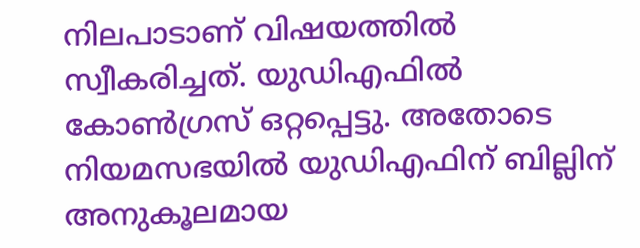നിലപാടാണ് വിഷയത്തില്‍ സ്വീകരിച്ചത്. യുഡിഎഫില്‍ കോണ്‍ഗ്രസ് ഒറ്റപ്പെട്ടു. അതോടെ നിയമസഭയില്‍ യുഡിഎഫിന് ബില്ലിന് അനുകൂലമായ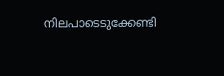നിലപാടെടുക്കേണ്ടി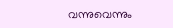വന്നുവെന്നും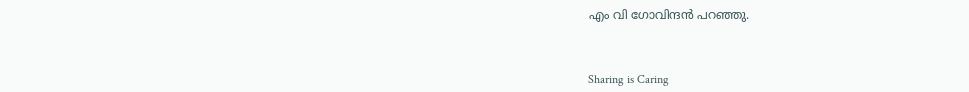എം വി ഗോവിന്ദന്‍ പറഞ്ഞു.



Sharing is Caring